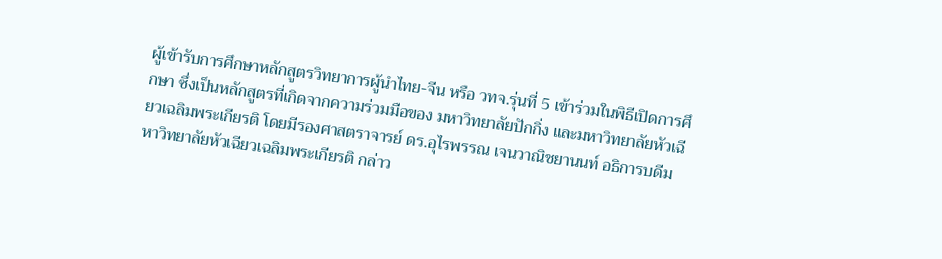ผู้เข้ารับการศึกษาหลักสูตรวิทยาการผู้นำไทย-จีน หรือ วทจ.รุ่นที่ 5 เข้าร่วมในพิธีเปิดการศึกษา ซึ่งเป็นหลักสูตรที่เกิดจากความร่วมมือของ มหาวิทยาลัยปักกิ่ง และมหาวิทยาลัยหัวเฉียวเฉลิมพระเกียรติ โดยมีรองศาสตราจารย์ ดร.อุไรพรรณ เจนวาณิชยานนท์ อธิการบดีมหาวิทยาลัยหัวเฉียวเฉลิมพระเกียรติ กล่าว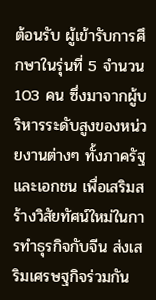ต้อนรับ ผู้เข้ารับการศึกษาในรุ่นที่ 5 จำนวน 103 คน ซึ่งมาจากผู้บริหารระดับสูงของหน่วยงานต่างๆ ทั้งภาครัฐและเอกชน เพื่อเสริมสร้างวิสัยทัศน์ใหม่ในการทำธุรกิจกับจีน ส่งเสริมเศรษฐกิจร่วมกัน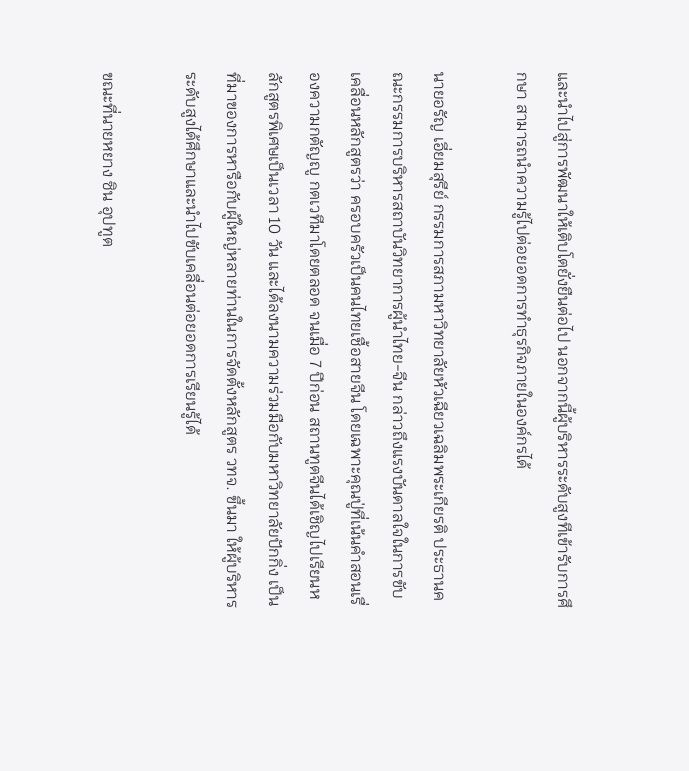และนำไปสู่การพัฒนาให้เติบโตยั่งยืนต่อไป นอกจากนี้ผู้บริหารระดับสูงทีเข้ารับการศึกษา สามารถนำความรู้ไปต่อยอดการทำธุรกิจภายในองค์กรได้

นายอรัญ เอี่ยมสุรีย์ กรรมการสภามหาวิทยาลัยหัวเฉียวเฉลิมพระเกียรติ ประธานคณะกรรมการบริหารสถาบันวิทยาการผู้นำไทย-จีน กล่าวถึงแรงบันดาลใจในการขับเคลื่อนหลักสูตรว่า ครอบครัวเป็นคนไทยเชื้อสายจีน โดยเฉพาะคุณปู่ที่เน้นคำสอนเรื่องความกตัญญู กตเวทีมาโดยตลอด จนเมื่อ 7 ปีก่อน สถานทูตจีนได้เชิญไปเรียนหลักสูตรพิเศษเป็นเวลา 10 วัน และได้ลงนามความร่วมมือกับมหาวิทยาลัยปักกิ่ง เป็นที่มาของการหารือกับผู้ใหญ่หลายท่านในการจัดตั้งหลักสูตร วทจ. ขึ้นมา ให้ผู้บริหารระดับสูงได้ศึกษาและนำไปขับเคลื่อนต่อยอดการเรียนรู้ได้

ขณะที่นายหยาง ซิน อุปทูต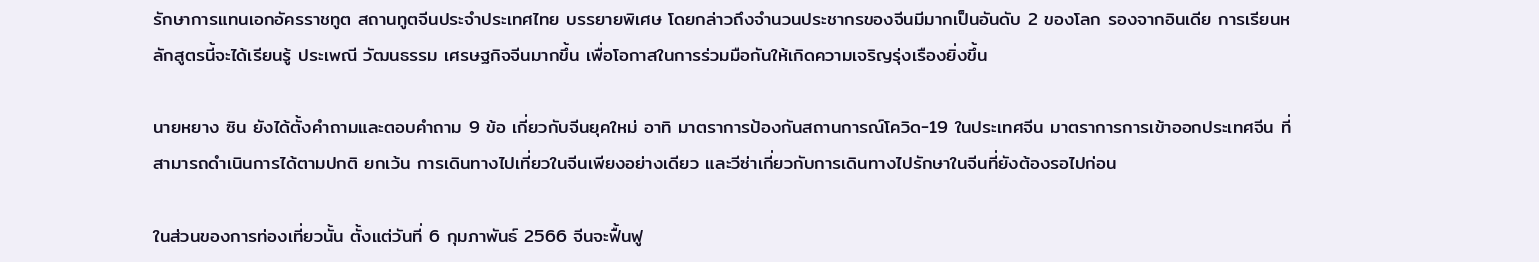รักษาการแทนเอกอัครราชทูต สถานทูตจีนประจำประเทศไทย บรรยายพิเศษ โดยกล่าวถึงจำนวนประชากรของจีนมีมากเป็นอันดับ 2 ของโลก รองจากอินเดีย การเรียนหลักสูตรนี้จะได้เรียนรู้ ประเพณี วัฒนธรรม เศรษฐกิจจีนมากขึ้น เพื่อโอกาสในการร่วมมือกันให้เกิดความเจริญรุ่งเรืองยิ่งขึ้น

นายหยาง ซิน ยังได้ตั้งคำถามและตอบคำถาม 9 ข้อ เกี่ยวกับจีนยุคใหม่ อาทิ มาตราการป้องกันสถานการณ์โควิด-19 ในประเทศจีน มาตราการการเข้าออกประเทศจีน ที่สามารถดำเนินการได้ตามปกติ ยกเว้น การเดินทางไปเที่ยวในจีนเพียงอย่างเดียว และวีซ่าเกี่ยวกับการเดินทางไปรักษาในจีนที่ยังต้องรอไปก่อน

ในส่วนของการท่องเที่ยวนั้น ตั้งแต่วันที่ 6 กุมภาพันธ์ 2566 จีนจะฟื้นฟู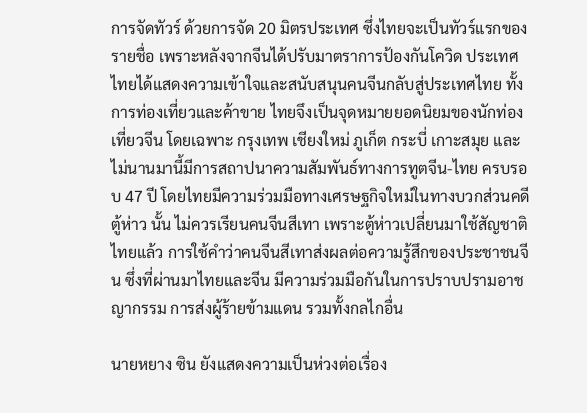การจัดทัวร์ ด้วยการจัด 20 มิตรประเทศ ซึ่งไทยจะเป็นทัวร์แรกของรายชื่อ เพราะหลังจากจีนได้ปรับมาตราการป้องกันโควิด ประเทศไทยได้แสดงความเข้าใจและสนับสนุนคนจีนกลับสู่ประเทศไทย ทั้งการท่องเที่ยวและค้าขาย ไทยจึงเป็นจุดหมายยอดนิยมของนักท่องเที่ยวจีน โดยเฉพาะ กรุงเทพ เชียงใหม่ ภูเก็ต กระบี่ เกาะสมุย และไม่นานมานี้มีการสถาปนาความสัมพันธ์ทางการทูตจีน-ไทย ครบรอบ 47 ปี โดยไทยมีความร่วมมือทางเศรษฐกิจใหม่ในทางบวกส่วนคดีตู้ห่าว นั้น ไม่ควรเรียนคนจีนสีเทา เพราะตู้ห่าวเปลี่ยนมาใช้สัญชาติไทยแล้ว การใช้คำว่าคนจีนสีเทาส่งผลต่อความรู้สึกของประชาชนจีน ซึ่งที่ผ่านมาไทยและจีน มีความร่วมมือกันในการปราบปรามอาชญากรรม การส่งผู้ร้ายข้ามแดน รวมทั้งกลไกอื่น

นายหยาง ซิน ยังแสดงความเป็นห่วงต่อเรื่อง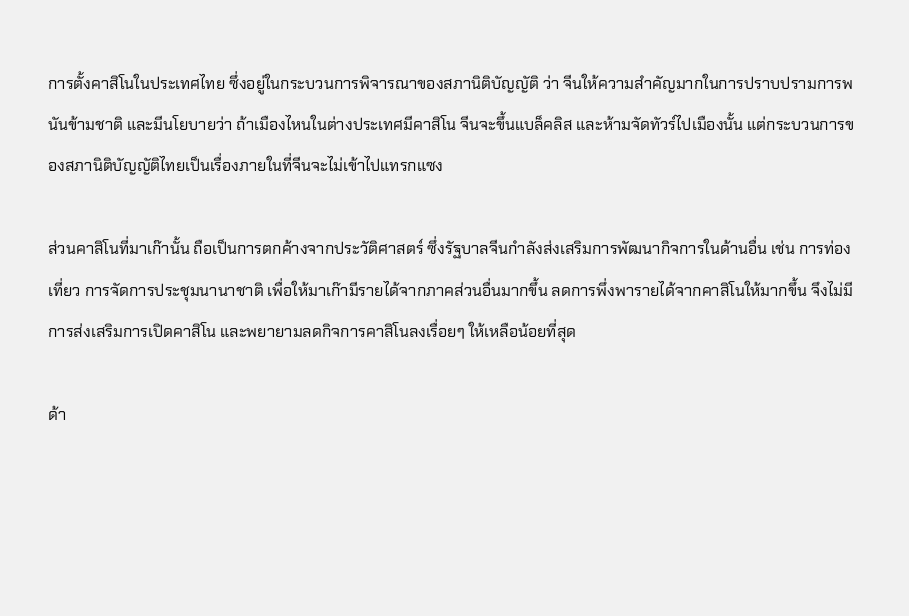การตั้งคาสิโนในประเทศไทย ซึ่งอยู่ในกระบวนการพิจารณาของสภานิติบัญญัติ ว่า จีนให้ความสำคัญมากในการปราบปรามการพนันข้ามชาติ และมีนโยบายว่า ถ้าเมืองไหนในต่างประเทศมีคาสิโน จีนจะขึ้นแบล็คลิส และห้ามจัดทัวร์ไปเมืองนั้น แต่กระบวนการของสภานิติบัญญัติไทยเป็นเรื่องภายในที่จีนจะไม่เข้าไปแทรกแซง

ส่วนคาสิโนที่มาเก๊านั้น ถือเป็นการตกค้างจากประวัติศาสตร์ ซึ่งรัฐบาลจีนกำลังส่งเสริมการพัฒนากิจการในด้านอื่น เช่น การท่องเที่ยว การจัดการประชุมนานาชาติ เพื่อให้มาเก๊ามีรายได้จากภาคส่วนอื่นมากขึ้น ลดการพึ่งพารายได้จากคาสิโนให้มากขึ้น จึงไม่มีการส่งเสริมการเปิดคาสิโน และพยายามลดกิจการคาสิโนลงเรื่อยๆ ให้เหลือน้อยที่สุด

ด้า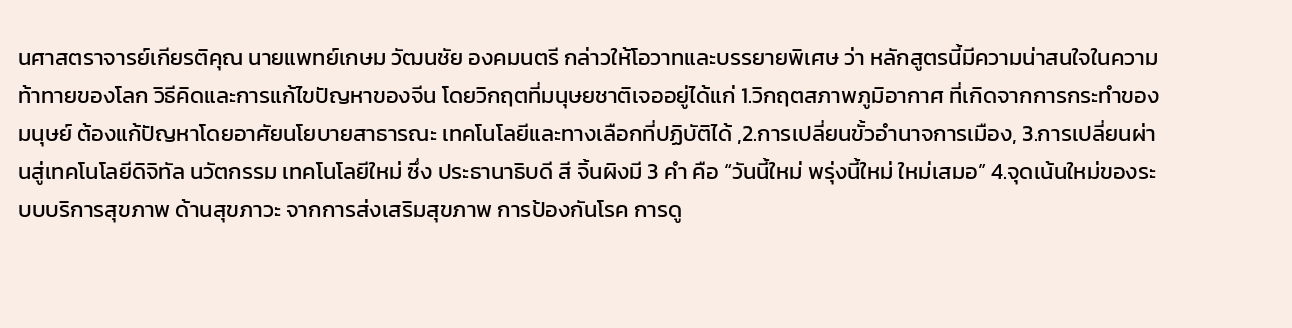นศาสตราจารย์เกียรติคุณ นายแพทย์เกษม วัฒนชัย องคมนตรี กล่าวให้โอวาทและบรรยายพิเศษ ว่า หลักสูตรนี้มีความน่าสนใจในความท้าทายของโลก วิธีคิดและการแก้ไขปัญหาของจีน โดยวิกฤตที่มนุษยชาติเจออยู่ได้แก่ 1.วิกฤตสภาพภูมิอากาศ ที่เกิดจากการกระทำของมนุษย์ ต้องแก้ปัญหาโดยอาศัยนโยบายสาธารณะ เทคโนโลยีและทางเลือกที่ปฏิบัติได้ ,2.การเปลี่ยนขั้วอำนาจการเมือง, 3.การเปลี่ยนผ่านสู่เทคโนโลยีดิจิทัล นวัตกรรม เทคโนโลยีใหม่ ซึ่ง ประธานาธิบดี สี จิ้นผิงมี 3 คำ คือ “วันนี้ใหม่ พรุ่งนี้ใหม่ ใหม่เสมอ” 4.จุดเน้นใหม่ของระบบบริการสุขภาพ ด้านสุขภาวะ จากการส่งเสริมสุขภาพ การป้องกันโรค การดู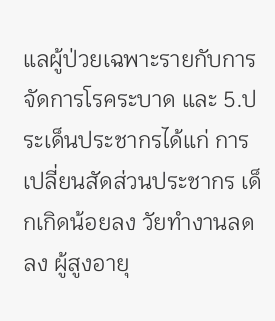แลผู้ป่วยเฉพาะรายกับการจัดการโรคระบาด และ 5.ประเด็นประชากรได้แก่ การเปลี่ยนสัดส่วนประชากร เด็กเกิดน้อยลง วัยทำงานลดลง ผู้สูงอายุ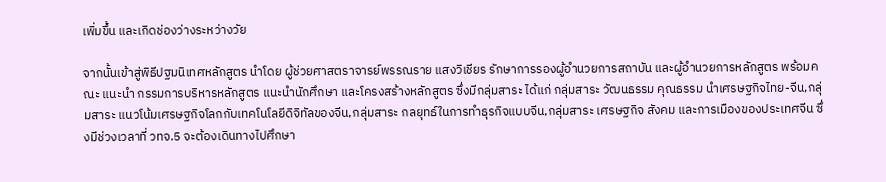เพิ่มขึ้น และเกิดช่องว่างระหว่างวัย

จากนั้นเข้าสู่พิธีปฐมนิเทศหลักสูตร นำโดย ผู้ช่วยศาสตราจารย์พรรณราย แสงวิเชียร รักษาการรองผู้อำนวยการสถาบัน และผู้อำนวยการหลักสูตร พร้อมคณะ แนะนำ กรรมการบริหารหลักสูตร แนะนำนักศึกษา และโครงสร้างหลักสูตร ซึ่งมีกลุ่มสาระ ได้แก่ กลุ่มสาระ วัฒนธรรม คุณธรรม นำเศรษฐกิจไทย-จีน,กลุ่มสาระ แนวโน้มเศรษฐกิจโลกกับเทคโนโลยีดิจิทัลของจีน,กลุ่มสาระ กลยุทธ์ในการทำธุรกิจแบบจีน,กลุ่มสาระ เศรษฐกิจ สังคม และการเมืองของประเทศจีน ซึ่งมีช่วงเวลาที่ วทจ.5 จะต้องเดินทางไปศึกษา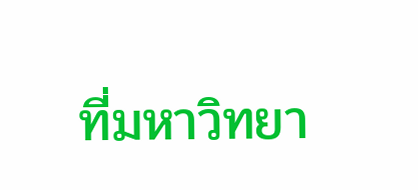ที่มหาวิทยา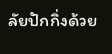ลัยปักกิ่งด้วย